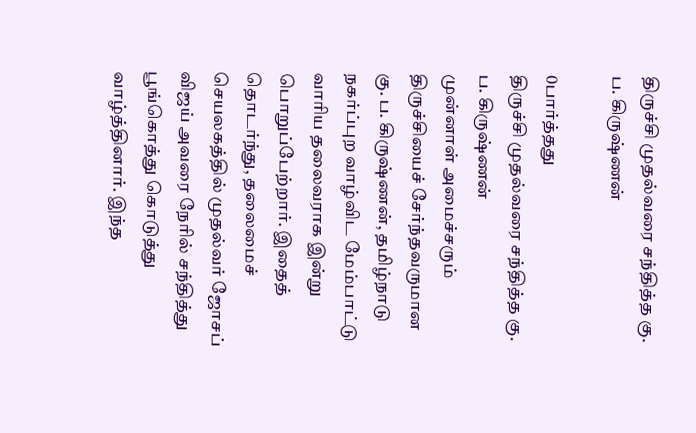திருச்சி முதல்வரை சந்தித்த கு. ப. கிருஷ்ணன்

0பார்த்தது
திருச்சி முதல்வரை சந்தித்த கு. ப. கிருஷ்ணன்
முன்னாள் அமைச்சரும் திருச்சியைச் சேர்ந்தவருமான கு. ப. கிருஷ்ணன், தமிழ்நாடு நகர்ப்புற வாழ்விட மேம்பாட்டு வாரிய தலைவராக இன்று பொறுப்பேற்றார். இதைத் தொடர்ந்து, தலைமைச் செயலகத்தில் முதல்வர் ஜோசப் விஜய் அவரை நேரில் சந்தித்து பூங்கொத்து கொடுத்து வாழ்த்தினார். இந்த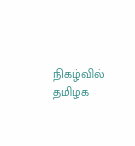நிகழ்வில் தமிழக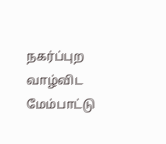நகர்ப்புற வாழ்விட மேம்பாட்டு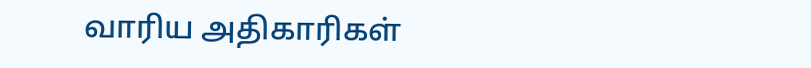வாரிய அதிகாரிகள்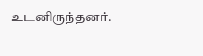உடனிருந்தனர்.